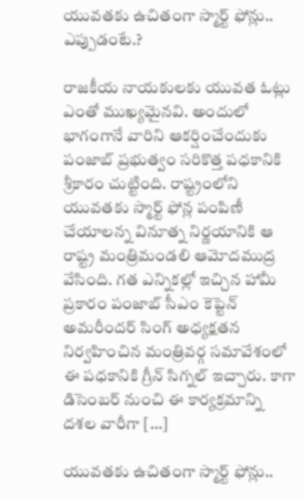యువతకు ఉచితంగా స్మార్ట్ ఫోన్లు.. ఎప్పుడంటే.?

రాజకీయ నాయకులకు యువత ఓట్లు ఎంతో ముఖ్యమైనవి. అందులో భాగంగానే వారిని ఆకర్షించేందుకు పంజాబ్ ప్రభుత్వం సరికొత్త పధకానికి శ్రీకారం చుట్టింది. రాష్ట్రంలోని యువతకు స్మార్ట్ ఫోన్ల పంపిణీ చేయాలన్న వినూత్న నిర్ణయానికి ఆ రాష్ట్ర మంత్రిమండలి ఆమోదముద్ర వేసింది. గత ఎన్నికల్లో ఇచ్చిన హామీ ప్రకారం పంజాబ్ సీఎం కెప్టెన్ అమరీందర్ సింగ్ అధ్యక్షతన నిర్వహించిన మంత్రివర్గ సమావేశంలో ఈ పధకానికి గ్రీన్ సిగ్నల్ ఇచ్చారు. కాగా డిసెంబర్ నుంచి ఈ కార్యక్రమాన్ని దశల వారీగా […]

యువతకు ఉచితంగా స్మార్ట్ ఫోన్లు..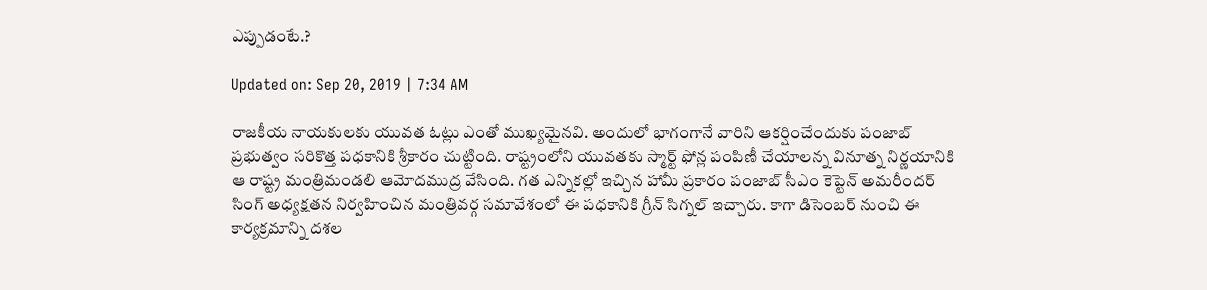ఎప్పుడంటే.?

Updated on: Sep 20, 2019 | 7:34 AM

రాజకీయ నాయకులకు యువత ఓట్లు ఎంతో ముఖ్యమైనవి. అందులో భాగంగానే వారిని ఆకర్షించేందుకు పంజాబ్ ప్రభుత్వం సరికొత్త పధకానికి శ్రీకారం చుట్టింది. రాష్ట్రంలోని యువతకు స్మార్ట్ ఫోన్ల పంపిణీ చేయాలన్న వినూత్న నిర్ణయానికి ఆ రాష్ట్ర మంత్రిమండలి ఆమోదముద్ర వేసింది. గత ఎన్నికల్లో ఇచ్చిన హామీ ప్రకారం పంజాబ్ సీఎం కెప్టెన్ అమరీందర్ సింగ్ అధ్యక్షతన నిర్వహించిన మంత్రివర్గ సమావేశంలో ఈ పధకానికి గ్రీన్ సిగ్నల్ ఇచ్చారు. కాగా డిసెంబర్ నుంచి ఈ కార్యక్రమాన్ని దశల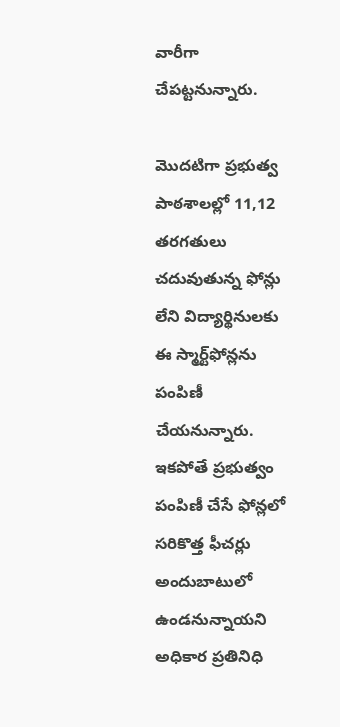వారీగా చేపట్టనున్నారు.

మొదటిగా ప్రభుత్వ పాఠశాలల్లో 11,12 తరగతులు చదువుతున్న ఫోన్లు లేని విద్యార్థినులకు ఈ స్మార్ట్‌ఫోన్లను పంపిణీ చేయనున్నారు. ఇకపోతే ప్రభుత్వం పంపిణీ చేసే ఫోన్లలో సరికొత్త ఫీచర్లు అందుబాటులో ఉండనున్నాయని అధికార ప్రతినిధి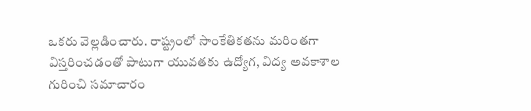ఒకరు వెల్లడించారు. రాష్ట్రంలో సాంకేతికతను మరింతగా విస్తరించడంతో పాటుగా యువతకు ఉద్యోగ, విద్య అవకాశాల గురించి సమాచారం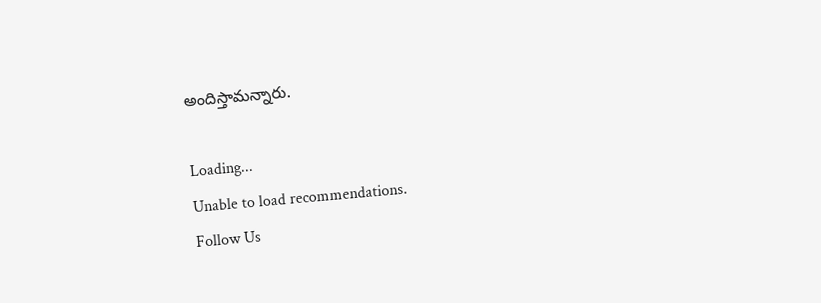అందిస్తామన్నారు.

Loading...
Unable to load recommendations.
Follow Us